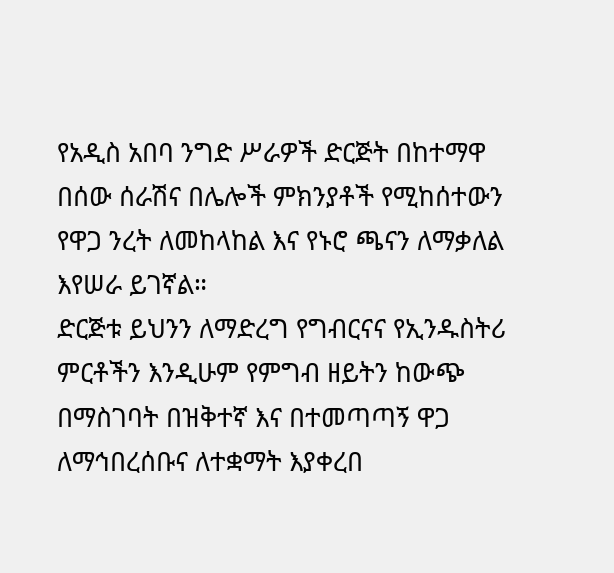የአዲስ አበባ ንግድ ሥራዎች ድርጅት በከተማዋ በሰው ሰራሽና በሌሎች ምክንያቶች የሚከሰተውን የዋጋ ንረት ለመከላከል እና የኑሮ ጫናን ለማቃለል እየሠራ ይገኛል።
ድርጅቱ ይህንን ለማድረግ የግብርናና የኢንዱስትሪ ምርቶችን እንዲሁም የምግብ ዘይትን ከውጭ በማስገባት በዝቅተኛ እና በተመጣጣኝ ዋጋ ለማኅበረሰቡና ለተቋማት እያቀረበ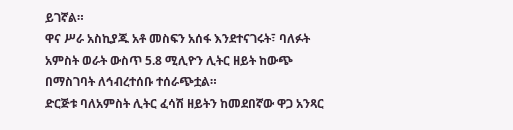ይገኛል።
ዋና ሥራ አስኪያጁ አቶ መስፍን አሰፋ እንደተናገሩት፣ ባለፉት አምስት ወራት ውስጥ 5.8 ሚሊዮን ሊትር ዘይት ከውጭ በማስገባት ለኅብረተሰቡ ተሰራጭቷል።
ድርጅቱ ባለአምስት ሊትር ፈሳሽ ዘይትን ከመደበኛው ዋጋ አንጻር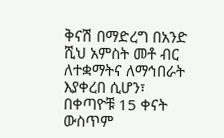ቅናሽ በማድረግ በአንድ ሺህ አምስት መቶ ብር ለተቋማትና ለማኅበራት እያቀረበ ሲሆን፣ በቀጣዮቹ 15 ቀናት ውስጥም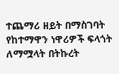ተጨማሪ ዘይት በማስገባት የከተማዋን ነዋሪዎች ፍላጎት ለማሟላት በትኩረት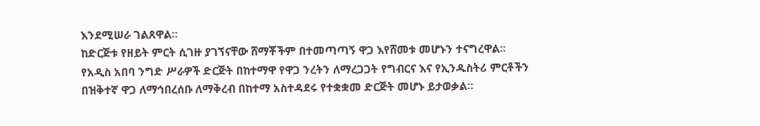እንደሚሠራ ገልጸዋል።
ከድርጅቱ የዘይት ምርት ሲገዙ ያገኘናቸው ሸማቾችም በተመጣጣኝ ዋጋ እየሸመቱ መሆኑን ተናግረዋል፡፡
የአዲስ አበባ ንግድ ሥራዎች ድርጅት በከተማዋ የዋጋ ንረትን ለማረጋጋት የግብርና እና የኢንዱስትሪ ምርቶችን በዝቅተኛ ዋጋ ለማኅበረሰቡ ለማቅረብ በከተማ አስተዳደሩ የተቋቋመ ድርጅት መሆኑ ይታወቃል።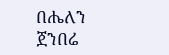በሔለን ጀንበሬ